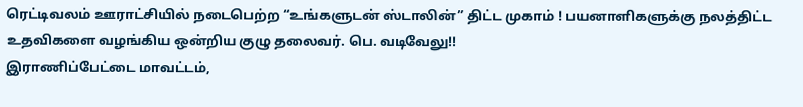ரெட்டிவலம் ஊராட்சியில் நடைபெற்ற “உங்களுடன் ஸ்டாலின்” திட்ட முகாம் ! பயனாளிகளுக்கு நலத்திட்ட உதவிகளை வழங்கிய ஒன்றிய குழு தலைவர். பெ. வடிவேலு!!
இராணிப்பேட்டை மாவட்டம்,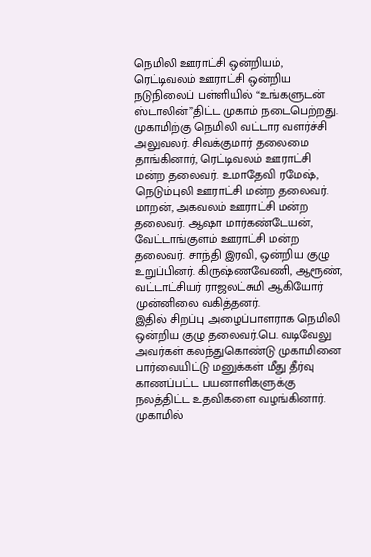நெமிலி ஊராட்சி ஒன்றியம், ரெட்டிவலம் ஊராட்சி ஒன்றிய நடுநிலைப் பள்ளியில் “உங்களுடன் ஸ்டாலின்”திட்ட முகாம் நடைபெற்றது.
முகாமிற்கு நெமிலி வட்டார வளர்ச்சி அலுவலர். சிவக்குமார் தலைமை தாங்கினார், ரெட்டிவலம் ஊராட்சி மன்ற தலைவர். உமாதேவி ரமேஷ், நெடும்புலி ஊராட்சி மன்ற தலைவர். மாறன், அகவலம் ஊராட்சி மன்ற தலைவர். ஆஷா மார்கண்டேயன், வேட்டாங்குளம் ஊராட்சி மன்ற தலைவர். சாந்தி இரவி, ஒன்றிய குழு உறுப்பினர். கிருஷ்ணவேணி, ஆரூண், வட்டாட்சியர் ராஜலட்சுமி ஆகியோர் முன்னிலை வகித்தனர்.
இதில் சிறப்பு அழைப்பாளராக நெமிலி ஒன்றிய குழு தலைவர்.பெ. வடிவேலு அவர்கள் கலந்துகொண்டு முகாமினை பார்வையிட்டு மனுக்கள் மீது தீர்வு காணப்பட்ட பயனாளிகளுக்கு நலத்திட்ட உதவிகளை வழங்கினார். முகாமில்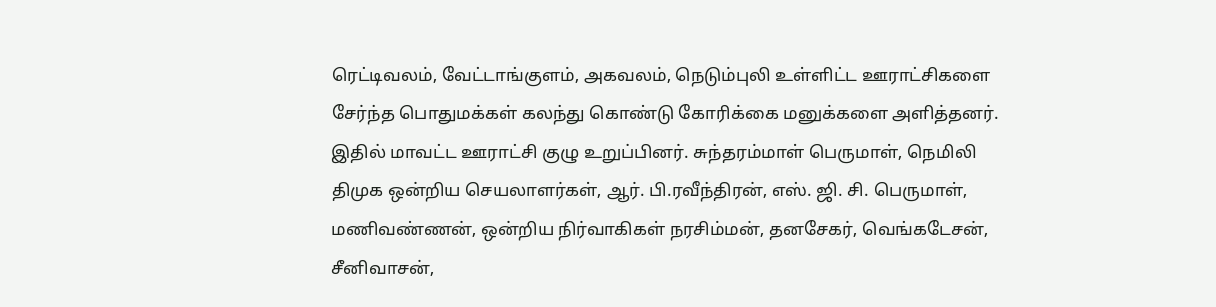ரெட்டிவலம், வேட்டாங்குளம், அகவலம், நெடும்புலி உள்ளிட்ட ஊராட்சிகளை சேர்ந்த பொதுமக்கள் கலந்து கொண்டு கோரிக்கை மனுக்களை அளித்தனர்.
இதில் மாவட்ட ஊராட்சி குழு உறுப்பினர். சுந்தரம்மாள் பெருமாள், நெமிலி திமுக ஒன்றிய செயலாளர்கள், ஆர். பி.ரவீந்திரன், எஸ். ஜி. சி. பெருமாள், மணிவண்ணன், ஒன்றிய நிர்வாகிகள் நரசிம்மன், தனசேகர், வெங்கடேசன், சீனிவாசன்,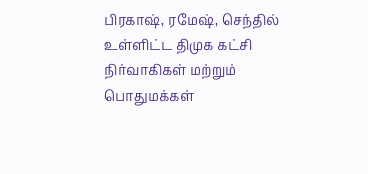பிரகாஷ், ரமேஷ், செந்தில் உள்ளிட்ட திமுக கட்சி நிர்வாகிகள் மற்றும் பொதுமக்கள்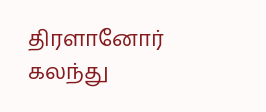திரளானோர் கலந்து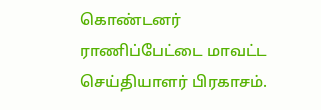கொண்டனர்
ராணிப்பேட்டை மாவட்ட செய்தியாளர் பிரகாசம்.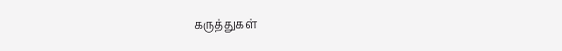கருத்துகள்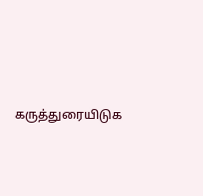கருத்துரையிடுக